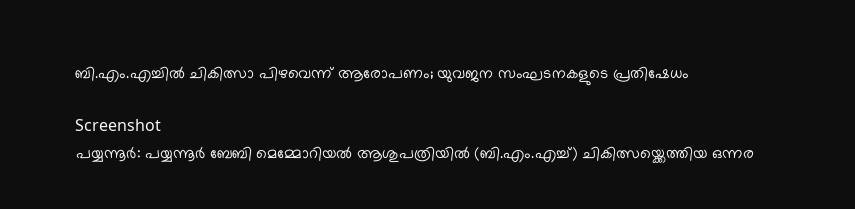ബി.എം.എച്ചിൽ ചികിത്സാ പിഴവെന്ന് ആരോപണം; യുവജന സംഘടനകളുടെ പ്രതിഷേധം

Screenshot
പയ്യന്നൂർ: പയ്യന്നൂർ ബേബി മെമ്മോറിയൽ ആശുപത്രിയിൽ (ബി.എം.എച്ച്) ചികിത്സയ്ക്കെത്തിയ ഒന്നര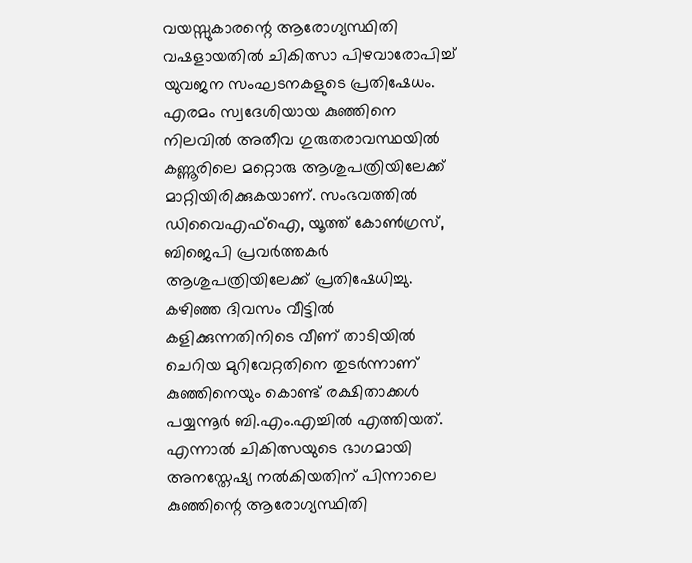വയസ്സുകാരന്റെ ആരോഗ്യസ്ഥിതി വഷളായതിൽ ചികിത്സാ പിഴവാരോപിച്ച് യുവജന സംഘടനകളുടെ പ്രതിഷേധം. എരമം സ്വദേശിയായ കുഞ്ഞിനെ നിലവിൽ അതീവ ഗുരുതരാവസ്ഥയിൽ കണ്ണൂരിലെ മറ്റൊരു ആശുപത്രിയിലേക്ക് മാറ്റിയിരിക്കുകയാണ്. സംഭവത്തിൽ ഡിവൈഎഫ്ഐ, യൂത്ത് കോൺഗ്രസ്, ബിജെപി പ്രവർത്തകർ ആശുപത്രിയിലേക്ക് പ്രതിഷേധിച്ചു.
കഴിഞ്ഞ ദിവസം വീട്ടിൽ കളിക്കുന്നതിനിടെ വീണ് താടിയിൽ ചെറിയ മുറിവേറ്റതിനെ തുടർന്നാണ് കുഞ്ഞിനെയും കൊണ്ട് രക്ഷിതാക്കൾ പയ്യന്നൂർ ബി.എം.എച്ചിൽ എത്തിയത്. എന്നാൽ ചികിത്സയുടെ ഭാഗമായി അനസ്തേഷ്യ നൽകിയതിന് പിന്നാലെ കുഞ്ഞിന്റെ ആരോഗ്യസ്ഥിതി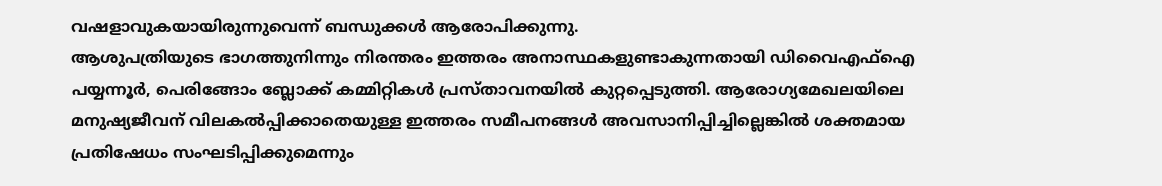വഷളാവുകയായിരുന്നുവെന്ന് ബന്ധുക്കൾ ആരോപിക്കുന്നു.
ആശുപത്രിയുടെ ഭാഗത്തുനിന്നും നിരന്തരം ഇത്തരം അനാസ്ഥകളുണ്ടാകുന്നതായി ഡിവൈഎഫ്ഐ പയ്യന്നൂർ, പെരിങ്ങോം ബ്ലോക്ക് കമ്മിറ്റികൾ പ്രസ്താവനയിൽ കുറ്റപ്പെടുത്തി. ആരോഗ്യമേഖലയിലെ മനുഷ്യജീവന് വിലകൽപ്പിക്കാതെയുള്ള ഇത്തരം സമീപനങ്ങൾ അവസാനിപ്പിച്ചില്ലെങ്കിൽ ശക്തമായ പ്രതിഷേധം സംഘടിപ്പിക്കുമെന്നും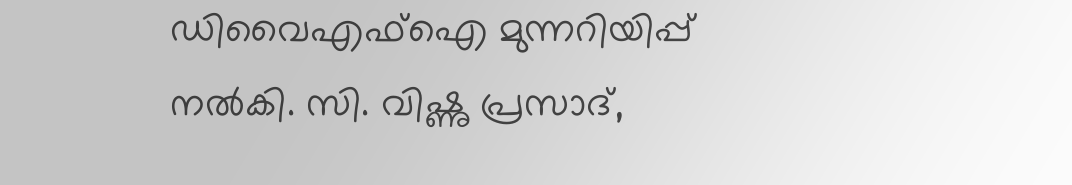ഡിവൈഎഫ്ഐ മുന്നറിയിപ്പ് നൽകി. സി. വിഷ്ണു പ്രസാദ്,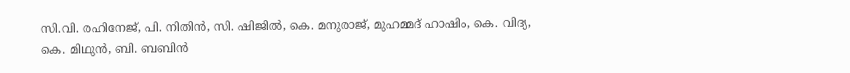സി.വി. രഹിനേജ്, പി. നിതിൻ, സി. ഷിജിൽ, കെ. മനുരാജ്, മുഹമ്മദ് ഹാഷിം, കെ. വിദ്യ, കെ. മിഥുൻ, ബി. ബബിൻ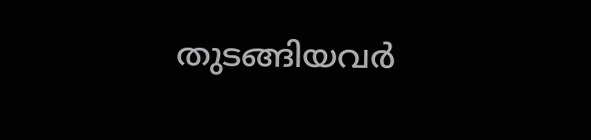തുടങ്ങിയവർ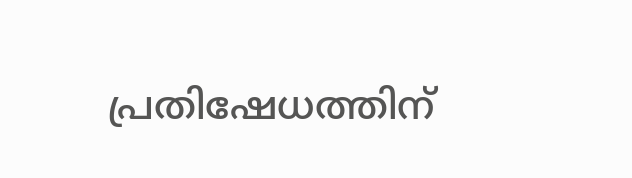പ്രതിഷേധത്തിന്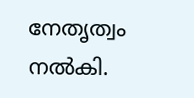നേതൃത്വം നൽകി.